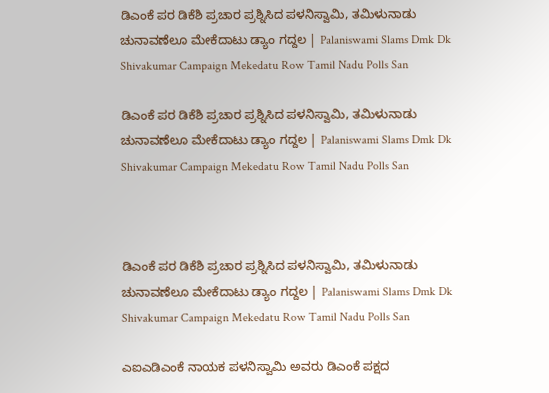ಡಿಎಂಕೆ ಪರ ಡಿಕೆಶಿ ಪ್ರಚಾರ ಪ್ರಶ್ನಿಸಿದ ಪಳನಿಸ್ವಾಮಿ, ತಮಿಳುನಾಡು ಚುನಾವಣೆಲೂ ಮೇಕೆದಾಟು ಡ್ಯಾಂ ಗದ್ದಲ | Palaniswami Slams Dmk Dk Shivakumar Campaign Mekedatu Row Tamil Nadu Polls San

ಡಿಎಂಕೆ ಪರ ಡಿಕೆಶಿ ಪ್ರಚಾರ ಪ್ರಶ್ನಿಸಿದ ಪಳನಿಸ್ವಾಮಿ, ತಮಿಳುನಾಡು ಚುನಾವಣೆಲೂ ಮೇಕೆದಾಟು ಡ್ಯಾಂ ಗದ್ದಲ | Palaniswami Slams Dmk Dk Shivakumar Campaign Mekedatu Row Tamil Nadu Polls San



ಡಿಎಂಕೆ ಪರ ಡಿಕೆಶಿ ಪ್ರಚಾರ ಪ್ರಶ್ನಿಸಿದ ಪಳನಿಸ್ವಾಮಿ, ತಮಿಳುನಾಡು ಚುನಾವಣೆಲೂ ಮೇಕೆದಾಟು ಡ್ಯಾಂ ಗದ್ದಲ | Palaniswami Slams Dmk Dk Shivakumar Campaign Mekedatu Row Tamil Nadu Polls San

ಎಐಎಡಿಎಂಕೆ ನಾಯಕ ಪಳನಿಸ್ವಾಮಿ ಅವರು ಡಿಎಂಕೆ ಪಕ್ಷದ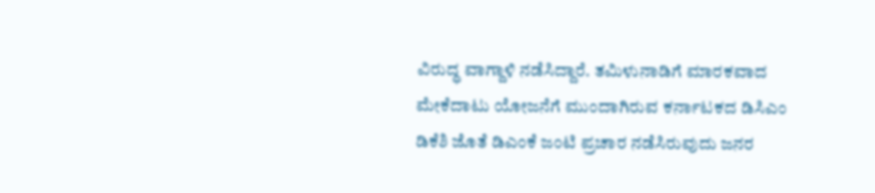ವಿರುದ್ಧ ವಾಗ್ದಾಳಿ ನಡೆಸಿದ್ದಾರೆ. ತಮಿಳುನಾಡಿಗೆ ಮಾರಕವಾದ ಮೇಕೆದಾಟು ಯೋಜನೆಗೆ ಮುಂದಾಗಿರುವ ಕರ್ನಾಟಕದ ಡಿಸಿಎಂ ಡಿಕೆಶಿ ಜೊತೆ ಡಿಎಂಕೆ ಜಂಟಿ ಪ್ರಚಾರ ನಡೆಸಿರುವುದು ಜನರ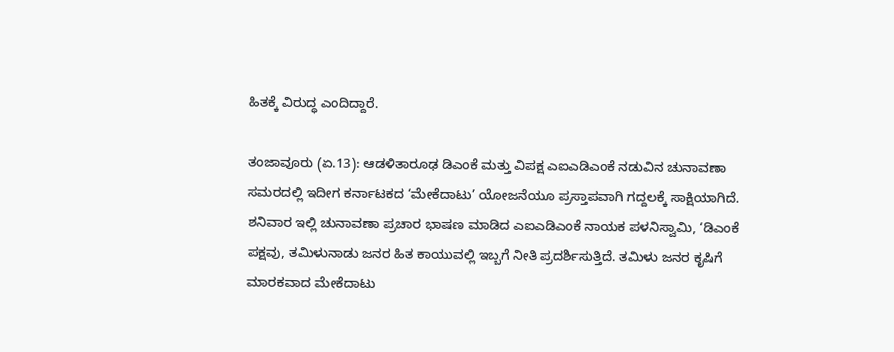ಹಿತಕ್ಕೆ ವಿರುದ್ಧ ಎಂದಿದ್ದಾರೆ.

ತಂಜಾವೂರು (ಏ.13): ಆಡಳಿತಾರೂಢ ಡಿಎಂಕೆ ಮತ್ತು ವಿಪಕ್ಷ ಎಐಎಡಿಎಂಕೆ ನಡುವಿನ ಚುನಾವಣಾ ಸಮರದಲ್ಲಿ ಇದೀಗ ಕರ್ನಾಟಕದ ‘ಮೇಕೆದಾಟು’ ಯೋಜನೆಯೂ ಪ್ರಸ್ತಾಪವಾಗಿ ಗದ್ದಲಕ್ಕೆ ಸಾಕ್ಷಿಯಾಗಿದೆ. ಶನಿವಾರ ಇಲ್ಲಿ ಚುನಾವಣಾ ಪ್ರಚಾರ ಭಾಷಣ ಮಾಡಿದ ಎಐಎಡಿಎಂಕೆ ನಾಯಕ ಪಳನಿಸ್ವಾಮಿ, ‘ಡಿಎಂಕೆ ಪಕ್ಷವು, ತಮಿಳುನಾಡು ಜನರ ಹಿತ ಕಾಯುವಲ್ಲಿ ಇಬ್ಬಗೆ ನೀತಿ ಪ್ರದರ್ಶಿಸುತ್ತಿದೆ. ತಮಿಳು ಜನರ ಕೃಷಿಗೆ ಮಾರಕವಾದ ಮೇಕೆದಾಟು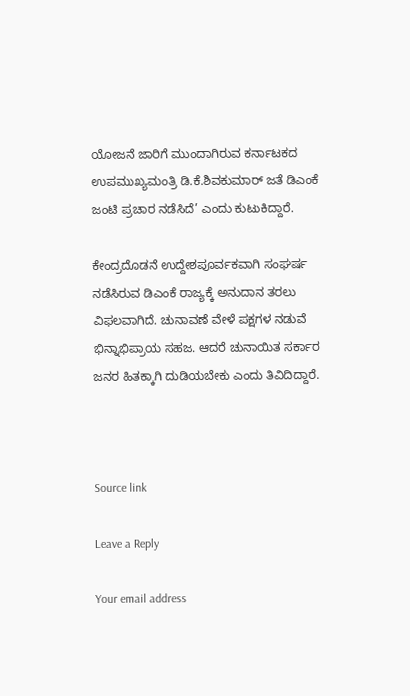ಯೋಜನೆ ಜಾರಿಗೆ ಮುಂದಾಗಿರುವ ಕರ್ನಾಟಕದ ಉಪಮುಖ್ಯಮಂತ್ರಿ ಡಿ.ಕೆ.ಶಿವಕುಮಾರ್‌ ಜತೆ ಡಿಎಂಕೆ ಜಂಟಿ ಪ್ರಚಾರ ನಡೆಸಿದೆ’ ಎಂದು ಕುಟುಕಿದ್ದಾರೆ.

ಕೇಂದ್ರದೊಡನೆ ಉದ್ದೇಶಪೂರ್ವಕವಾಗಿ ಸಂಘರ್ಷ ನಡೆಸಿರುವ ಡಿಎಂಕೆ ರಾಜ್ಯಕ್ಕೆ ಅನುದಾನ ತರಲು ವಿಫಲವಾಗಿದೆ. ಚುನಾವಣೆ ವೇಳೆ ಪಕ್ಷಗಳ ನಡುವೆ ಭಿನ್ನಾಭಿಪ್ರಾಯ ಸಹಜ. ಆದರೆ ಚುನಾಯಿತ ಸರ್ಕಾರ ಜನರ ಹಿತಕ್ಕಾಗಿ ದುಡಿಯಬೇಕು ಎಂದು ತಿವಿದಿದ್ದಾರೆ.



Source link

Leave a Reply

Your email address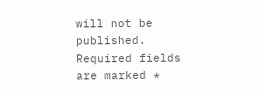will not be published. Required fields are marked *